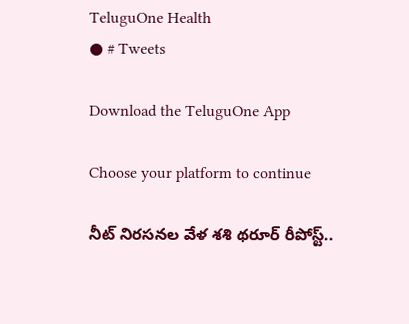TeluguOne Health
● # Tweets

Download the TeluguOne App

Choose your platform to continue

నీట్ నిరసనల వేళ శశి థరూర్ రీపోస్ట్..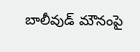బాలీవుడ్ మౌనంపై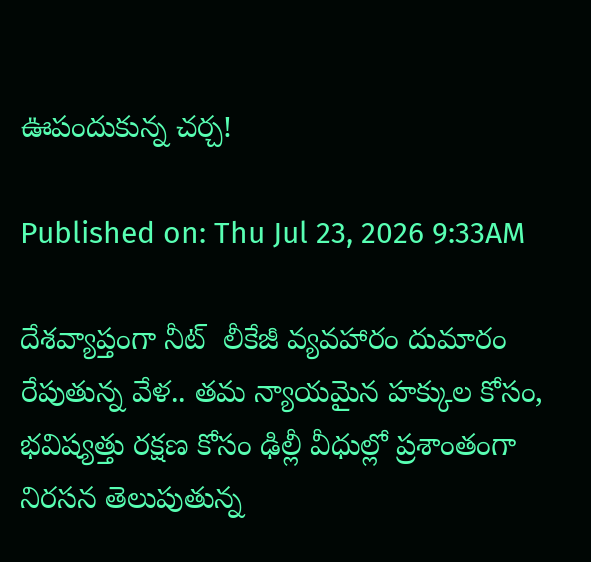ఊపందుకున్న చర్చ!

Published on: Thu Jul 23, 2026 9:33AM

దేశవ్యాప్తంగా నీట్  లీకేజీ వ్యవహారం దుమారం రేపుతున్న వేళ.. తమ న్యాయమైన హక్కుల కోసం, భవిష్యత్తు రక్షణ కోసం ఢిల్లీ వీధుల్లో ప్రశాంతంగా నిరసన తెలుపుతున్న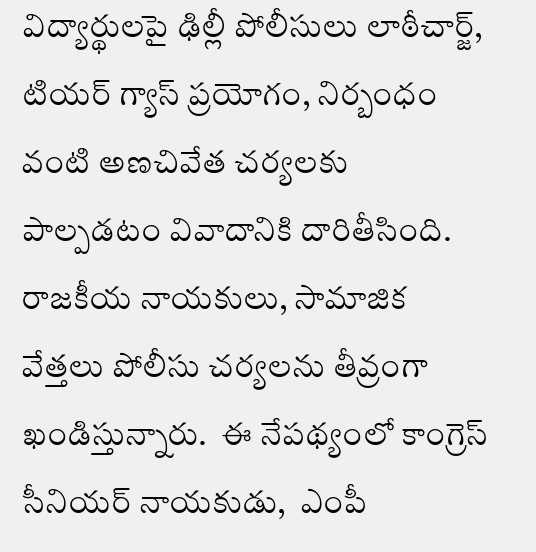విద్యార్థులపై ఢిల్లీ పోలీసులు లాఠీచార్జ్, టియర్ గ్యాస్ ప్రయోగం, నిర్బంధం వంటి అణచివేత చర్యలకు పాల్పడటం వివాదానికి దారితీసింది. రాజకీయ నాయకులు, సామాజిక వేత్తలు పోలీసు చర్యలను తీవ్రంగా ఖండిస్తున్నారు.  ఈ నేపథ్యంలో కాంగ్రెస్ సీనియర్ నాయకుడు,  ఎంపీ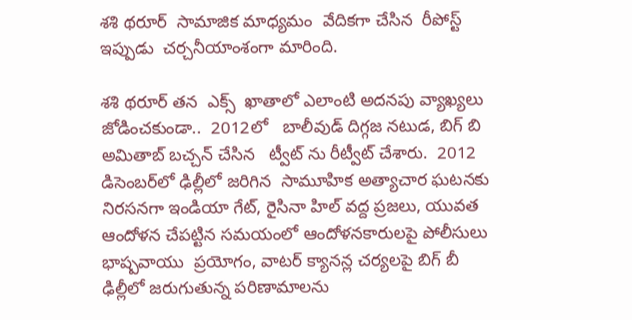శశి థరూర్  సామాజిక మాధ్యమం  వేదికగా చేసిన  రీపోస్ట్ ఇప్పుడు  చర్చనీయాంశంగా మారింది.

శశి థరూర్ తన  ఎక్స్  ఖాతాలో ఎలాంటి అదనపు వ్యాఖ్యలు జోడించకుండా..  2012లో   బాలీవుడ్ దిగ్గజ నటుడ, బిగ్ బి  అమితాబ్ బచ్చన్ చేసిన   ట్వీట్ ను రీట్వీట్ చేశారు.  2012 డిసెంబర్‌లో ఢిల్లీలో జరిగిన  సామూహిక అత్యాచార ఘటనకు నిరసనగా ఇండియా గేట్, రైసినా హిల్ వద్ద ప్రజలు, యువత ఆందోళన చేపట్టిన సమయంలో ఆందోళనకారులపై పోలీసులు   భాష్పవాయు  ప్రయోగం, వాటర్ క్యానన్ల చర్యలపై బిగ్ బీ ఢిల్లీలో జరుగుతున్న పరిణామాలను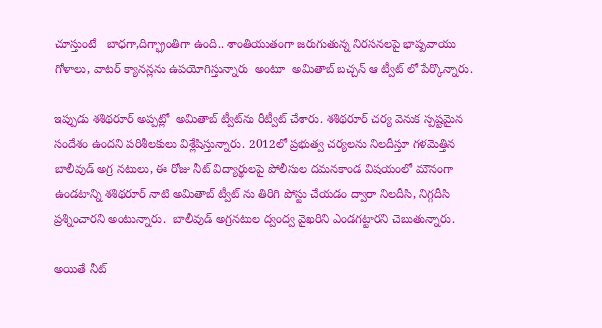చూస్తుంటే   బాధగా,దిగ్భ్రాంతిగా ఉంది.. శాంతియుతంగా జరుగుతున్న నిరసనలపై భాష్పవాయు గోళాలు, వాటర్ క్యానన్లను ఉపయోగిస్తున్నారు  అంటూ  అమితాబ్ బచ్చన్ ఆ ట్వీట్ లో పేర్కొన్నారు.

ఇప్పుడు శశిథరూర్ అప్పట్లో  అమితాబ్ ట్వీట్‌ను రీట్వీట్ చేశారు. శశిథరూర్ చర్య వెనుక స్పష్టమైన  సందేశం ఉందని పరిశీలకులు విశ్లేషిస్తున్నారు. 2012లో ప్రభుత్వ చర్యలను నిలదీస్తూ గళమెత్తిన బాలీవుడ్ అగ్ర నటులు, ఈ రోజు నీట్ విద్యార్థులపై పోలీసుల దమనకాండ విషయంలో మౌనంగా ఉండటాన్ని శశిథరూర్ నాటి అమితాబ్ ట్వీట్ ను తిరిగి పోస్టు చేయడం ద్వారా నిలదీసి, నిగ్గదీసి ప్రశ్నించారని అంటున్నారు.  బాలీవుడ్ అగ్రనటుల ద్వంద్వ వైఖరిని ఎండగట్టారని చెబుతున్నారు.

అయితే నీట్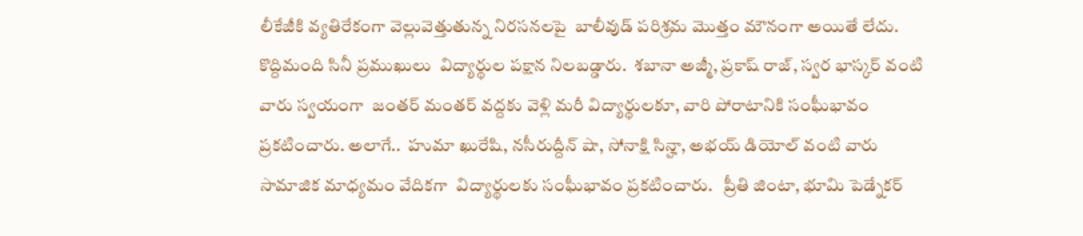లీకేజీకి వ్యతిరేకంగా వెల్లువెత్తుతున్న నిరసనలపై  బాలీవుడ్ పరిశ్రమ మొత్తం మౌనంగా అయితే లేదు.  కొద్దిమంది సినీ ప్రముఖులు  విద్యార్థుల పక్షాన నిలబడ్డారు.  శబానా అజ్మీ, ప్రకాష్ రాజ్, స్వర భాస్కర్ వంటి వారు స్వయంగా  జంతర్ మంతర్ వద్దకు వెళ్లి మరీ విద్యార్థులకూ, వారి పోరాటానికి సంఘీభావం ప్రకటించారు. అలాగే..  హుమా ఖురేషి, నసీరుద్దీన్ షా, సోనాక్షి సిన్హా, అభయ్ డియోల్ వంటి వారు సామాజిక మాధ్యమం వేదికగా  విద్యార్థులకు సంఘీభావం ప్రకటించారు.   ప్రీతి జింటా, భూమి పెడ్నేకర్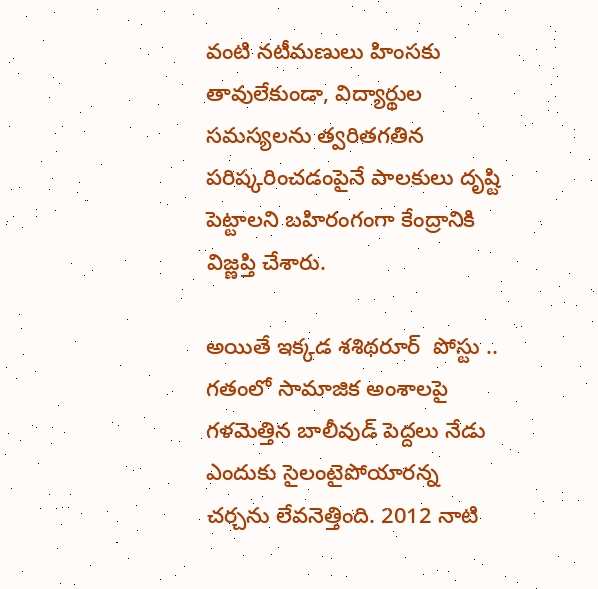వంటి నటీమణులు హింసకు తావులేకుండా, విద్యార్థుల సమస్యలను త్వరితగతిన పరిష్కరించడంపైనే పాలకులు దృష్టి పెట్టాలని బహిరంగంగా కేంద్రానికి విజ్ణప్తి చేశారు.

అయితే ఇక్కడ శశిథరూర్  పోస్టు .. గతంలో సామాజిక అంశాలపై గళమెత్తిన బాలీవుడ్ పెద్దలు నేడు ఎందుకు సైలంటైపోయారన్న చర్చను లేవనెత్తింది. 2012 నాటి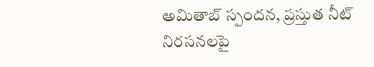అమితాబ్ స్పందన, ప్రస్తుత నీట్ నిరసనలపై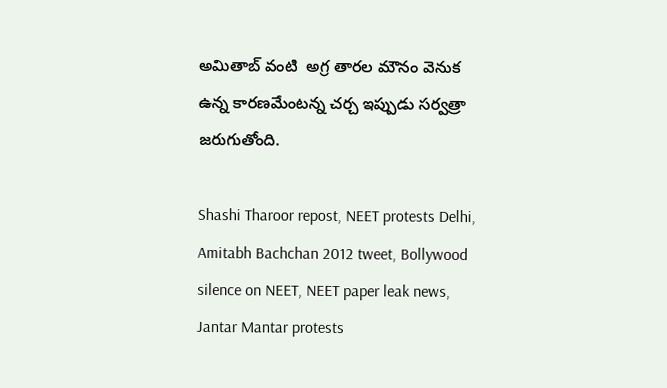అమితాబ్ వంటి  అగ్ర తారల మౌనం వెనుక ఉన్న కారణమేంటన్న చర్చ ఇప్పుడు సర్వత్రా జరుగుతోంది.

Shashi Tharoor repost, NEET protests Delhi, Amitabh Bachchan 2012 tweet, Bollywood silence on NEET, NEET paper leak news, Jantar Mantar protests